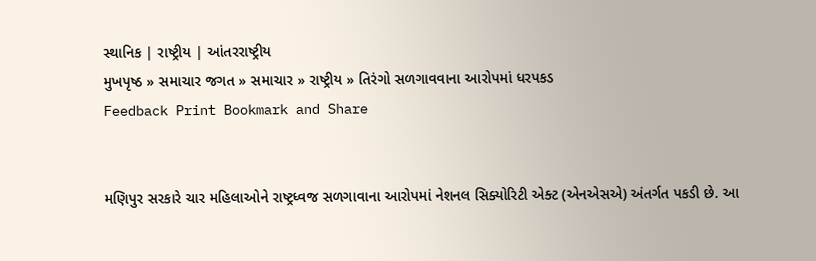સ્થાનિક | રાષ્ટ્રીય | આંતરરાષ્ટ્રીય
મુખપૃષ્ઠ » સમાચાર જગત » સમાચાર » રાષ્ટ્રીય » તિરંગો સળગાવવાના આરોપમાં ધરપકડ
Feedback Print Bookmark and Share


મણિપુર સરકારે ચાર મહિલાઓને રાષ્ટ્રધ્વજ સળગાવાના આરોપમાં નેશનલ સિક્યોરિટી એક્ટ (એનએસએ) અંતર્ગત પકડી છે. આ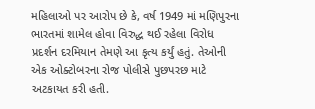મહિલાઓ પર આરોપ છે કે, વર્ષ 1949 માં મણિપુરના ભારતમાં શામેલ હોવા વિરુદ્ધ થઈ રહેલા વિરોધ પ્રદર્શન દરમિયાન તેમણે આ કૃત્ય કર્યું હતું. તેઓની એક ઓક્ટોબરના રોજ પોલીસે પુછપરછ માટે અટકાયત કરી હતી.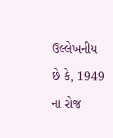ઉલ્લેખનીય છે કે, 1949 ના રોજ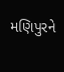મણિપુરને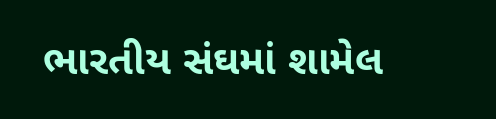ભારતીય સંઘમાં શામેલ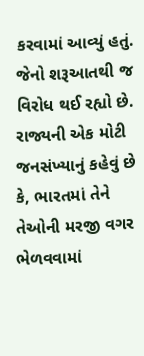કરવામાં આવ્યું હતું. જેનો શરૂઆતથી જ વિરોધ થઈ રહ્યો છે. રાજ્યની એક મોટી જનસંખ્યાનું કહેવું છે કે, ભારતમાં તેને તેઓની મરજી વગર ભેળવવામાં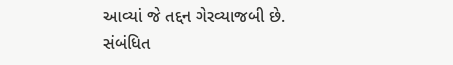આવ્યાં જે તદ્દન ગેરવ્યાજબી છે.
સંબંધિત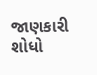જાણકારી શોધો